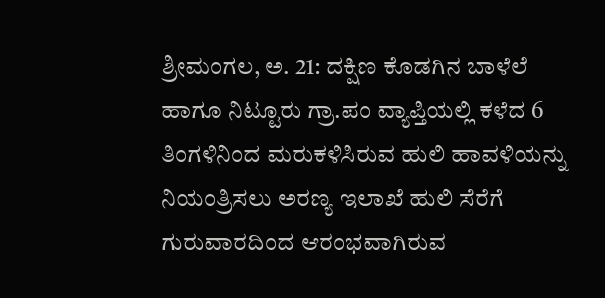ಶ್ರೀಮಂಗಲ, ಅ. 21: ದಕ್ಷಿಣ ಕೊಡಗಿನ ಬಾಳೆಲೆ ಹಾಗೂ ನಿಟ್ಟೂರು ಗ್ರಾ.ಪಂ ವ್ಯಾಪ್ತಿಯಲ್ಲಿ ಕಳೆದ 6 ತಿಂಗಳಿನಿಂದ ಮರುಕಳಿಸಿರುವ ಹುಲಿ ಹಾವಳಿಯನ್ನು ನಿಯಂತ್ರಿಸಲು ಅರಣ್ಯ ಇಲಾಖೆ ಹುಲಿ ಸೆರೆಗೆ ಗುರುವಾರದಿಂದ ಆರಂಭವಾಗಿರುವ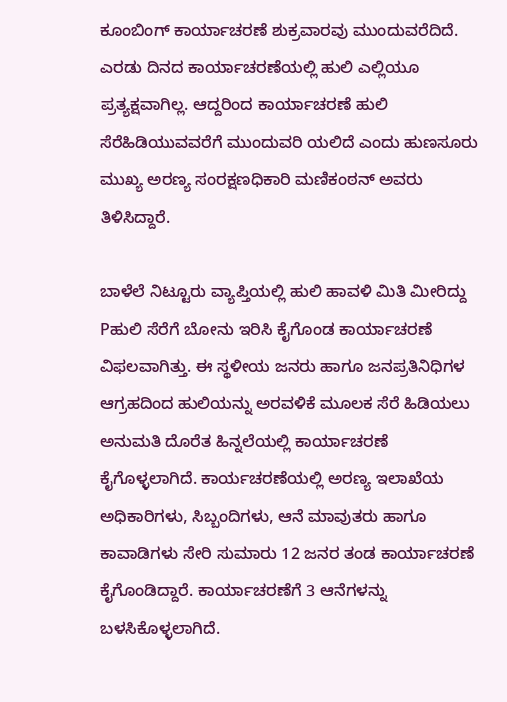ಕೂಂಬಿಂಗ್ ಕಾರ್ಯಾಚರಣೆ ಶುಕ್ರವಾರವು ಮುಂದುವರೆದಿದೆ. ಎರಡು ದಿನದ ಕಾರ್ಯಾಚರಣೆಯಲ್ಲಿ ಹುಲಿ ಎಲ್ಲಿಯೂ ಪ್ರತ್ಯಕ್ಷವಾಗಿಲ್ಲ. ಆದ್ದರಿಂದ ಕಾರ್ಯಾಚರಣೆ ಹುಲಿ ಸೆರೆಹಿಡಿಯುವವರೆಗೆ ಮುಂದುವರಿ ಯಲಿದೆ ಎಂದು ಹುಣಸೂರು ಮುಖ್ಯ ಅರಣ್ಯ ಸಂರಕ್ಷಣಧಿಕಾರಿ ಮಣಿಕಂಠನ್ ಅವರು ತಿಳಿಸಿದ್ದಾರೆ.

ಬಾಳೆಲೆ ನಿಟ್ಟೂರು ವ್ಯಾಪ್ತಿಯಲ್ಲಿ ಹುಲಿ ಹಾವಳಿ ಮಿತಿ ಮೀರಿದ್ದು Pಹುಲಿ ಸೆರೆಗೆ ಬೋನು ಇರಿಸಿ ಕೈಗೊಂಡ ಕಾರ್ಯಾಚರಣೆ ವಿಫಲವಾಗಿತ್ತು. ಈ ಸ್ಥಳೀಯ ಜನರು ಹಾಗೂ ಜನಪ್ರತಿನಿಧಿಗಳ ಆಗ್ರಹದಿಂದ ಹುಲಿಯನ್ನು ಅರವಳಿಕೆ ಮೂಲಕ ಸೆರೆ ಹಿಡಿಯಲು ಅನುಮತಿ ದೊರೆತ ಹಿನ್ನಲೆಯಲ್ಲಿ ಕಾರ್ಯಾಚರಣೆ ಕೈಗೊಳ್ಳಲಾಗಿದೆ. ಕಾರ್ಯಚರಣೆಯಲ್ಲಿ ಅರಣ್ಯ ಇಲಾಖೆಯ ಅಧಿಕಾರಿಗಳು, ಸಿಬ್ಬಂದಿಗಳು, ಆನೆ ಮಾವುತರು ಹಾಗೂ ಕಾವಾಡಿಗಳು ಸೇರಿ ಸುಮಾರು 12 ಜನರ ತಂಡ ಕಾರ್ಯಾಚರಣೆ ಕೈಗೊಂಡಿದ್ದಾರೆ. ಕಾರ್ಯಾಚರಣೆಗೆ 3 ಆನೆಗಳನ್ನು ಬಳಸಿಕೊಳ್ಳಲಾಗಿದೆ.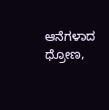ಆನೆಗಳಾದ ಧ್ರೋಣ,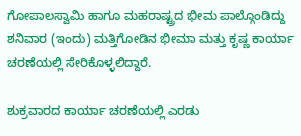ಗೋಪಾಲಸ್ವಾಮಿ ಹಾಗೂ ಮಹರಾಷ್ಟ್ರದ ಭೀಮ ಪಾಲ್ಗೊಂಡಿದ್ದು ಶನಿವಾರ (ಇಂದು) ಮತ್ತಿಗೋಡಿನ ಭೀಮಾ ಮತ್ತು ಕೃಷ್ಣ ಕಾರ್ಯಾ ಚರಣೆಯಲ್ಲಿ ಸೇರಿಕೊಳ್ಳಲಿದ್ದಾರೆ.

ಶುಕ್ರವಾರದ ಕಾರ್ಯಾ ಚರಣೆಯಲ್ಲಿ ಎರಡು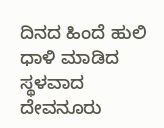ದಿನದ ಹಿಂದೆ ಹುಲಿ ಧಾಳಿ ಮಾಡಿದ ಸ್ಥಳವಾದ ದೇವನೂರು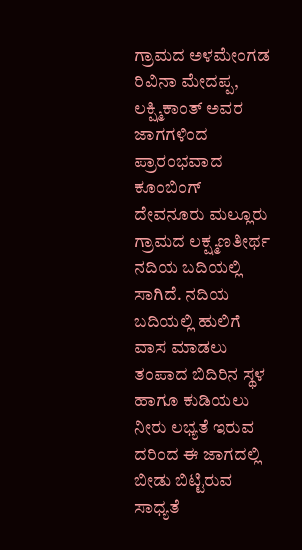ಗ್ರಾಮದ ಅಳಮೇಂಗಡ ರಿವಿನಾ ಮೇದಪ್ಪ, ಲಕ್ಷ್ಮಿಕಾಂತ್ ಅವರ ಜಾಗಗಳಿಂದ ಪ್ರಾರಂಭವಾದ ಕೂಂಬಿಂಗ್ ದೇವನೂರು ಮಲ್ಲೂರು ಗ್ರಾಮದ ಲಕ್ಷ್ಮಣತೀರ್ಥ ನದಿಯ ಬದಿಯಲ್ಲಿ ಸಾಗಿದೆ. ನದಿಯ ಬದಿಯಲ್ಲಿ ಹುಲಿಗೆ ವಾಸ ಮಾಡಲು ತಂಪಾದ ಬಿದಿರಿನ ಸ್ಥಳ ಹಾಗೂ ಕುಡಿಯಲು ನೀರು ಲಭ್ಯತೆ ಇರುವ ದರಿಂದ ಈ ಜಾಗದಲ್ಲಿ ಬೀಡು ಬಿಟ್ಟಿರುವ ಸಾಧ್ಯತೆ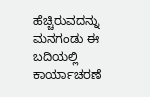ಹೆಚ್ಚಿರುವದನ್ನು ಮನಗಂಡು ಈ ಬದಿಯಲ್ಲಿ ಕಾರ್ಯಾಚರಣೆ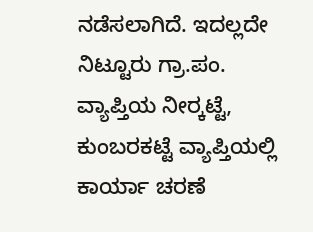ನಡೆಸಲಾಗಿದೆ. ಇದಲ್ಲದೇ ನಿಟ್ಟೂರು ಗ್ರಾ.ಪಂ. ವ್ಯಾಪ್ತಿಯ ನೀರ್‍ಕಟ್ಟೆ, ಕುಂಬರಕಟ್ಟೆ ವ್ಯಾಪ್ತಿಯಲ್ಲಿ ಕಾರ್ಯಾ ಚರಣೆ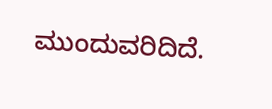ಮುಂದುವರಿದಿದೆ.